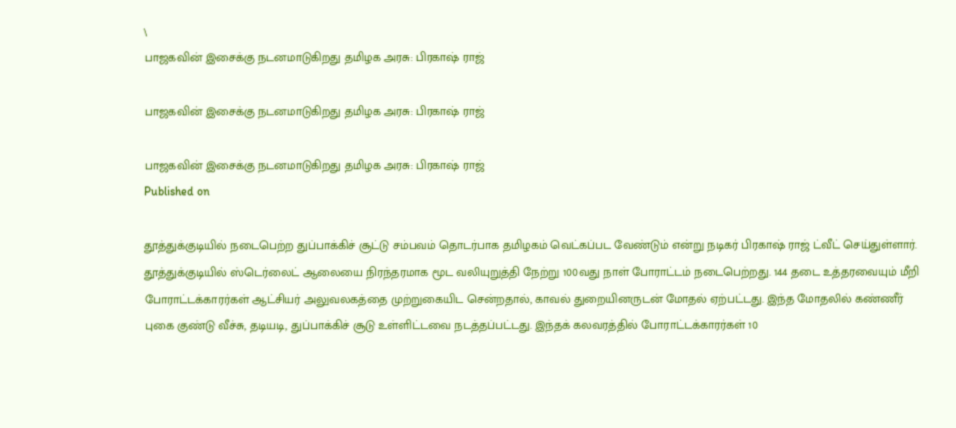\
பாஜகவின் இசைக்கு நடனமாடுகிறது தமிழக அரசு: பிரகாஷ் ராஜ்

பாஜகவின் இசைக்கு நடனமாடுகிறது தமிழக அரசு: பிரகாஷ் ராஜ்

பாஜகவின் இசைக்கு நடனமாடுகிறது தமிழக அரசு: பிரகாஷ் ராஜ்
Published on

தூத்துக்குடியில் நடைபெற்ற துப்பாக்கிச் சூட்டு சம்பவம் தொடர்பாக தமிழகம் வெட்கப்பட வேண்டும் என்று நடிகர் பிரகாஷ் ராஜ் ட்வீட் செய்துள்ளார். தூத்துக்குடியில் ஸ்டெர்லைட் ஆலையை நிரந்தரமாக மூட வலியுறுத்தி நேற்று 100வது நாள் போராட்டம் நடைபெற்றது. 144 தடை உத்தரவையும் மீறி போராட்டக்காரர்கள் ஆட்சியர் அலுவலகத்தை முற்றுகையிட சென்றதால், காவல் துறையினருடன் மோதல் ஏற்பட்டது. இந்த மோதலில் கண்ணீர் புகை குண்டு வீச்சு, தடியடி, துப்பாக்கிச் சூடு உள்ளிட்டவை நடத்தப்பட்டது. இந்தக் கலவரத்தில் போராட்டக்காரர்கள் 10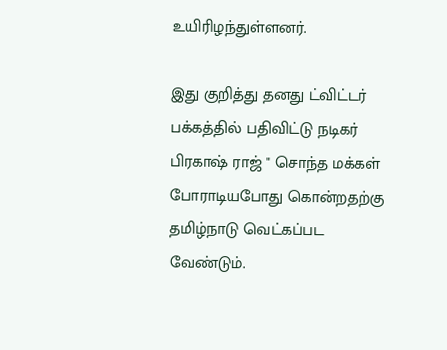உயிரிழந்துள்ளனர்.

இது குறித்து தனது ட்விட்டர் பக்கத்தில் பதிவிட்டு நடிகர் பிரகாஷ் ராஜ் " சொந்த மக்கள் போராடியபோது கொன்றதற்கு தமிழ்நாடு வெட்கப்பட வேண்டும்.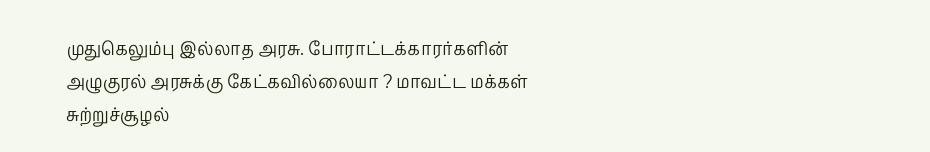முதுகெலும்பு இல்லாத அரசு. போராட்டக்காரர்களின் அழுகுரல் அரசுக்கு கேட்கவில்லையா ? மாவட்ட மக்கள் சுற்றுச்சூழல்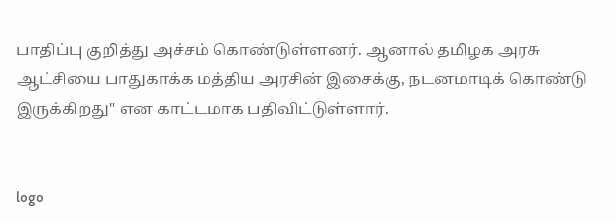பாதிப்பு குறித்து அச்சம் கொண்டுள்ளனர். ஆனால் தமிழக அரசு ஆட்சியை பாதுகாக்க மத்திய அரசின் இசைக்கு, நடனமாடிக் கொண்டு இருக்கிறது" என காட்டமாக பதிவிட்டுள்ளார்.


logo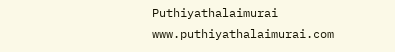Puthiyathalaimurai
www.puthiyathalaimurai.com